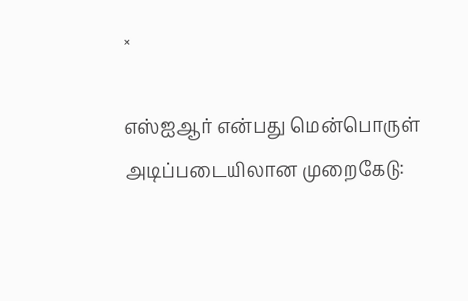×

எஸ்ஐஆர் என்பது மென்பொருள் அடிப்படையிலான முறைகேடு: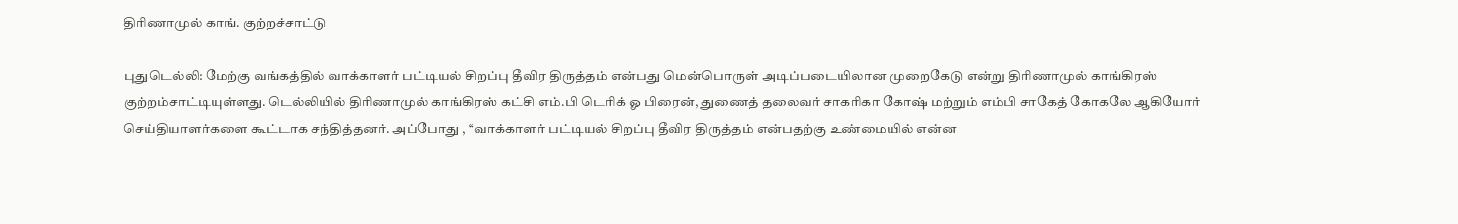திரிணாமுல் காங். குற்றச்சாட்டு

புதுடெல்லி: மேற்கு வங்கத்தில் வாக்காளர் பட்டியல் சிறப்பு தீவிர திருத்தம் என்பது மென்பொருள் அடிப்படையிலான முறைகேடு என்று திரிணாமுல் காங்கிரஸ் குற்றம்சாட்டியுள்ளது. டெல்லியில் திரிணாமுல் காங்கிரஸ் கட்சி எம்.பி டெரிக் ஓ பிரைன், துணைத் தலைவர் சாகரிகா கோஷ் மற்றும் எம்பி சாகேத் கோகலே ஆகியோர் செய்தியாளர்களை கூட்டாக சந்தித்தனர். அப்போது , ‘‘வாக்காளர் பட்டியல் சிறப்பு தீவிர திருத்தம் என்பதற்கு உண்மையில் என்ன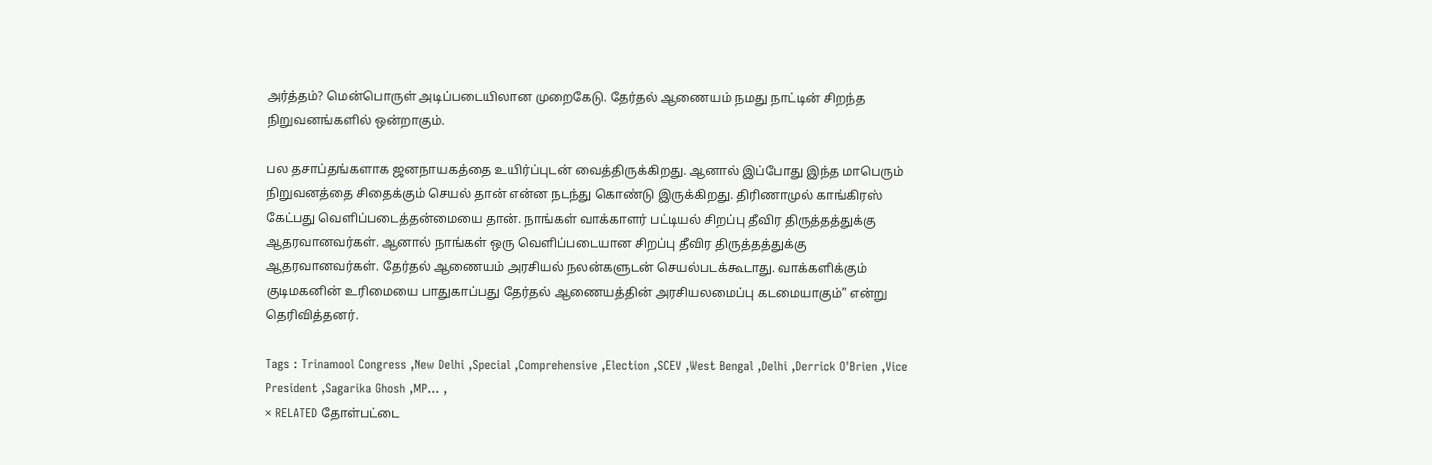அர்த்தம்? மென்பொருள் அடிப்படையிலான முறைகேடு. தேர்தல் ஆணையம் நமது நாட்டின் சிறந்த நிறுவனங்களில் ஒன்றாகும்.

பல தசாப்தங்களாக ஜனநாயகத்தை உயிர்ப்புடன் வைத்திருக்கிறது. ஆனால் இப்போது இந்த மாபெரும் நிறுவனத்தை சிதைக்கும் செயல் தான் என்ன நடந்து கொண்டு இருக்கிறது. திரிணாமுல் காங்கிரஸ் கேட்பது வெளிப்படைத்தன்மையை தான். நாங்கள் வாக்காளர் பட்டியல் சிறப்பு தீவிர திருத்தத்துக்கு ஆதரவானவர்கள். ஆனால் நாங்கள் ஒரு வெளிப்படையான சிறப்பு தீவிர திருத்தத்துக்கு ஆதரவானவர்கள். தேர்தல் ஆணையம் அரசியல் நலன்களுடன் செயல்படக்கூடாது. வாக்களிக்கும் குடிமகனின் உரிமையை பாதுகாப்பது தேர்தல் ஆணையத்தின் அரசியலமைப்பு கடமையாகும்” என்று தெரிவித்தனர்.

Tags : Trinamool Congress ,New Delhi ,Special ,Comprehensive ,Election ,SCEV ,West Bengal ,Delhi ,Derrick O'Brien ,Vice President ,Sagarika Ghosh ,MP… ,
× RELATED தோள்பட்டை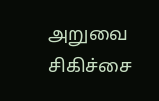அறுவை சிகிச்சை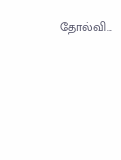தோல்வி...